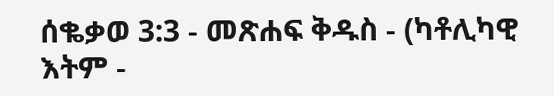ሰቈቃወ 3:3 - መጽሐፍ ቅዱስ - (ካቶሊካዊ እትም -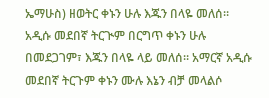ኤማሁስ) ዘወትር ቀኑን ሁሉ እጁን በላዬ መለሰ። አዲሱ መደበኛ ትርጒም በርግጥ ቀኑን ሁሉ በመደጋገም፣ እጁን በላዬ ላይ መለሰ። አማርኛ አዲሱ መደበኛ ትርጉም ቀኑን ሙሉ እኔን ብቻ መላልሶ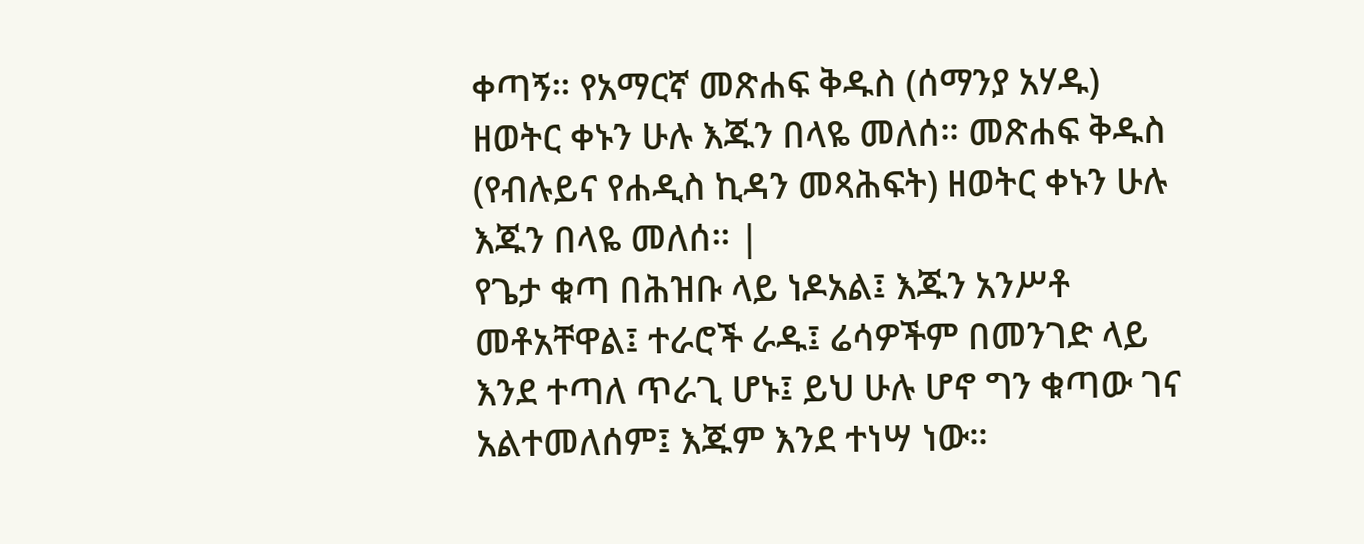ቀጣኝ። የአማርኛ መጽሐፍ ቅዱስ (ሰማንያ አሃዱ) ዘወትር ቀኑን ሁሉ እጁን በላዬ መለሰ። መጽሐፍ ቅዱስ (የብሉይና የሐዲስ ኪዳን መጻሕፍት) ዘወትር ቀኑን ሁሉ እጁን በላዬ መለሰ። |
የጌታ ቁጣ በሕዝቡ ላይ ነዶአል፤ እጁን አንሥቶ መቶአቸዋል፤ ተራሮች ራዱ፤ ሬሳዎችም በመንገድ ላይ እንደ ተጣለ ጥራጊ ሆኑ፤ ይህ ሁሉ ሆኖ ግን ቁጣው ገና አልተመለሰም፤ እጁም እንደ ተነሣ ነው።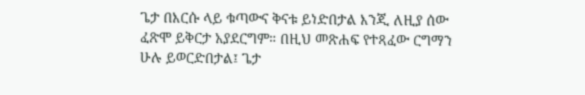ጌታ በእርሱ ላይ ቁጣውና ቅናቱ ይነድበታል እንጂ ለዚያ ሰው ፈጽሞ ይቅርታ አያደርግም። በዚህ መጽሐፍ የተጻፈው ርግማን ሁሉ ይወርድበታል፤ ጌታ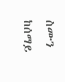ስሙን ከሰማይ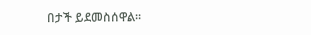በታች ይደመስሰዋል።